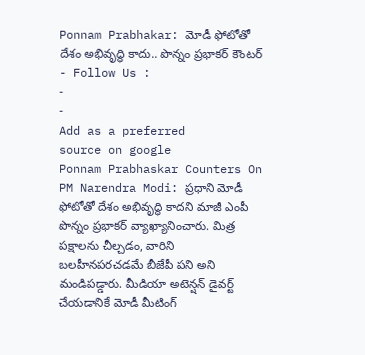Ponnam Prabhakar: మోడీ ఫోటోతో దేశం అభివృద్ధి కాదు.. పొన్నం ప్రభాకర్ కౌంటర్
- Follow Us :
-
-
Add as a preferred
source on google
Ponnam Prabhaskar Counters On PM Narendra Modi: ప్రధాని మోడీ ఫోటోతో దేశం అభివృద్ధి కాదని మాజీ ఎంపీ పొన్నం ప్రభాకర్ వ్యాఖ్యానించారు. మిత్ర పక్షాలను చీల్చడం, వారిని బలహీనపరచడమే బీజేపీ పని అని మండిపడ్డారు. మీడియా అటెన్షన్ డైవర్ట్ చేయడానికే మోడీ మీటింగ్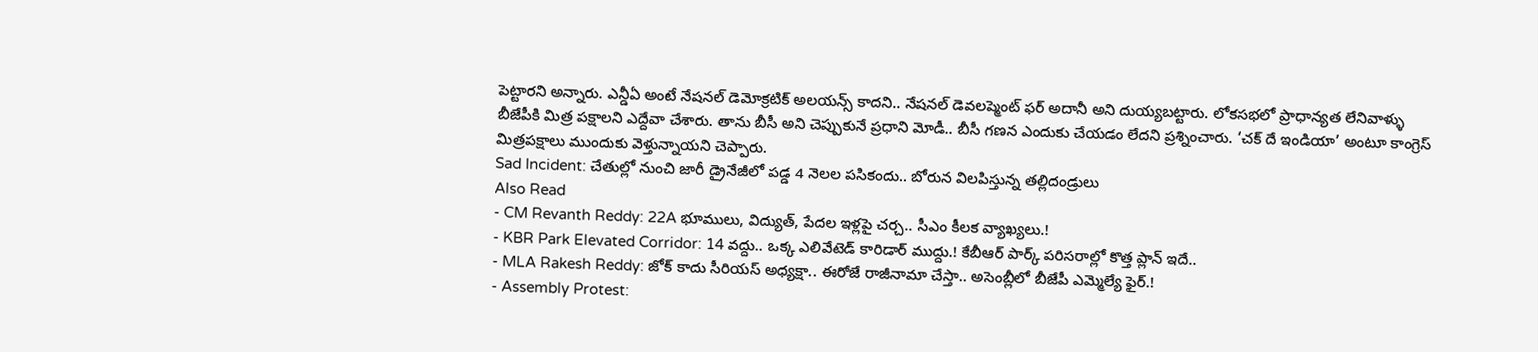పెట్టారని అన్నారు. ఎన్డీఏ అంటే నేషనల్ డెమోక్రటిక్ అలయన్స్ కాదని.. నేషనల్ డెవలప్మెంట్ ఫర్ అదానీ అని దుయ్యబట్టారు. లోకసభలో ప్రాధాన్యత లేనివాళ్ళు బీజేపీకి మిత్ర పక్షాలని ఎద్దేవా చేశారు. తాను బీసీ అని చెప్పుకునే ప్రధాని మోడీ.. బీసీ గణన ఎందుకు చేయడం లేదని ప్రశ్నించారు. ‘చక్ దే ఇండియా’ అంటూ కాంగ్రెస్ మిత్రపక్షాలు ముందుకు వెళ్తున్నాయని చెప్పారు.
Sad Incident: చేతుల్లో నుంచి జారీ డ్రైనేజీలో పడ్డ 4 నెలల పసికందు.. బోరున విలపిస్తున్న తల్లిదండ్రులు
Also Read
- CM Revanth Reddy: 22A భూములు, విద్యుత్, పేదల ఇళ్లపై చర్చ.. సీఎం కీలక వ్యాఖ్యలు.!
- KBR Park Elevated Corridor: 14 వద్దు.. ఒక్క ఎలివేటెడ్ కారిడార్ ముద్దు.! కేబీఆర్ పార్క్ పరిసరాల్లో కొత్త ప్లాన్ ఇదే..
- MLA Rakesh Reddy: జోక్ కాదు సీరియస్ అధ్యక్షా.. ఈరోజే రాజీనామా చేస్తా.. అసెంబ్లీలో బీజేపీ ఎమ్మెల్యే ఫైర్.!
- Assembly Protest: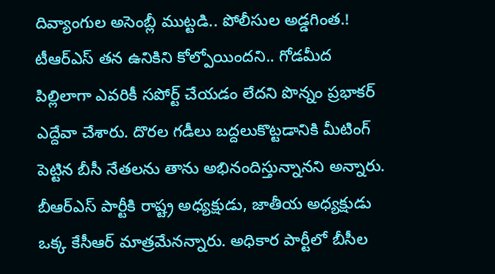దివ్యాంగుల అసెంబ్లీ ముట్టడి.. పోలీసుల అడ్డగింత.!
టీఆర్ఎస్ తన ఉనికిని కోల్పోయిందని.. గోడమీద పిల్లిలాగా ఎవరికీ సపోర్ట్ చేయడం లేదని పొన్నం ప్రభాకర్ ఎద్దేవా చేశారు. దొరల గడీలు బద్దలుకొట్టడానికి మీటింగ్ పెట్టిన బీసీ నేతలను తాను అభినందిస్తున్నానని అన్నారు. బీఆర్ఎస్ పార్టీకి రాష్ట్ర అధ్యక్షుడు, జాతీయ అధ్యక్షుడు ఒక్క కేసీఆర్ మాత్రమేనన్నారు. అధికార పార్టీలో బీసీల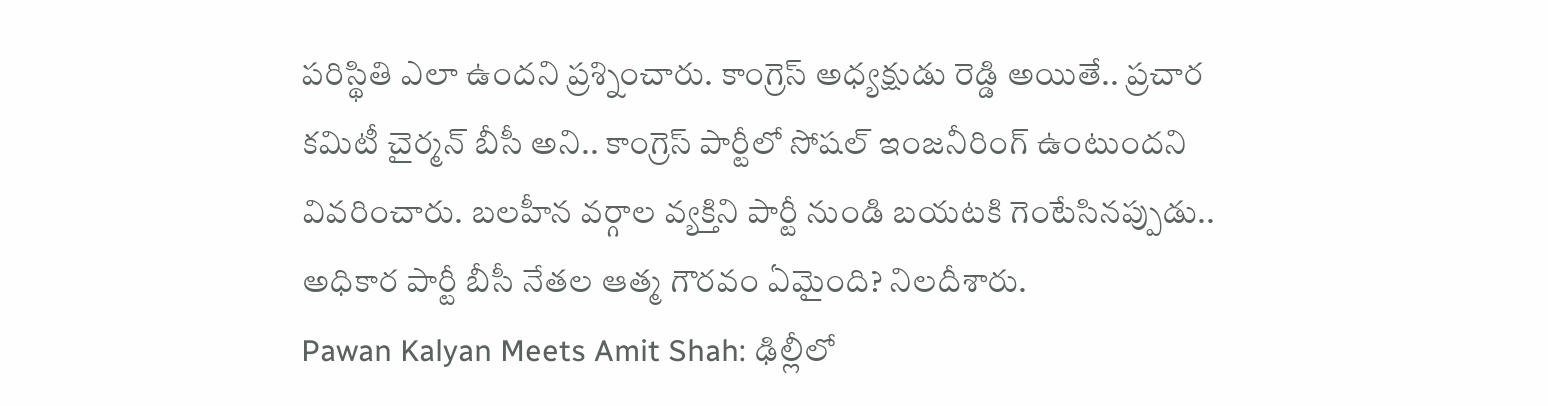పరిస్థితి ఎలా ఉందని ప్రశ్నించారు. కాంగ్రెస్ అధ్యక్షుడు రెడ్డి అయితే.. ప్రచార కమిటీ చైర్మన్ బీసీ అని.. కాంగ్రెస్ పార్టీలో సోషల్ ఇంజనీరింగ్ ఉంటుందని వివరించారు. బలహీన వర్గాల వ్యక్తిని పార్టీ నుండి బయటకి గెంటేసినప్పుడు.. అధికార పార్టీ బీసీ నేతల ఆత్మ గౌరవం ఏమైంది? నిలదీశారు.
Pawan Kalyan Meets Amit Shah: ఢిల్లీలో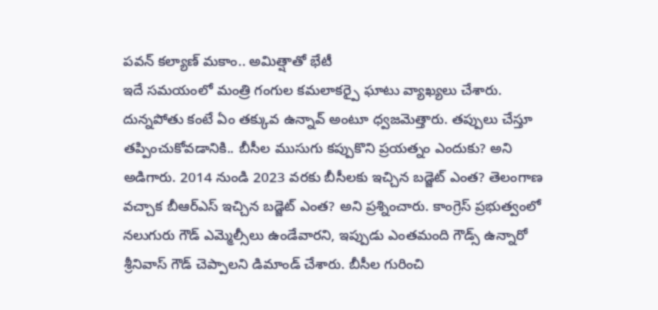పవన్ కల్యాణ్ మకాం.. అమిత్షాతో భేటీ
ఇదే సమయంలో మంత్రి గంగుల కమలాకర్పై ఘాటు వ్యాఖ్యలు చేశారు. దున్నపోతు కంటే ఏం తక్కువ ఉన్నావ్ అంటూ ధ్వజమెత్తారు. తప్పులు చేస్తూ తప్పించుకోవడానికి.. బీసీల ముసుగు కప్పుకొని ప్రయత్నం ఎందుకు? అని అడిగారు. 2014 నుండి 2023 వరకు బీసీలకు ఇచ్చిన బడ్జెట్ ఎంత? తెలంగాణ వచ్చాక బీఆర్ఎస్ ఇచ్చిన బడ్జెట్ ఎంత? అని ప్రశ్నించారు. కాంగ్రెస్ ప్రభుత్వంలో నలుగురు గౌడ్ ఎమ్మెల్సీలు ఉండేవారని, ఇప్పుడు ఎంతమంది గౌడ్స్ ఉన్నారో శ్రీనివాస్ గౌడ్ చెప్పాలని డిమాండ్ చేశారు. బీసీల గురించి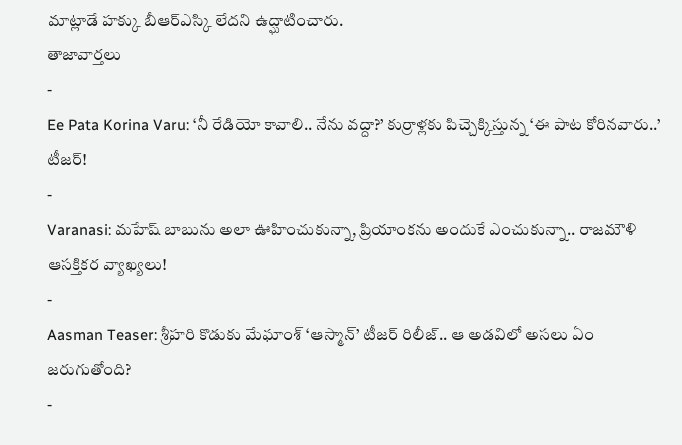మాట్లాడే హక్కు బీఆర్ఎస్కి లేదని ఉద్ఘాటించారు.
తాజావార్తలు
-
Ee Pata Korina Varu: ‘నీ రేడియో కావాలి.. నేను వద్దా?’ కుర్రాళ్లకు పిచ్చెక్కిస్తున్న ‘ఈ పాట కోరినవారు..’ టీజర్!
-
Varanasi: మహేష్ బాబును అలా ఊహించుకున్నా, ప్రియాంకను అందుకే ఎంచుకున్నా.. రాజమౌళి ఆసక్తికర వ్యాఖ్యలు!
-
Aasman Teaser: శ్రీహరి కొడుకు మేఘాంశ్ ‘ఆస్మాన్’ టీజర్ రిలీజ్.. ఆ అడవిలో అసలు ఏం జరుగుతోంది?
-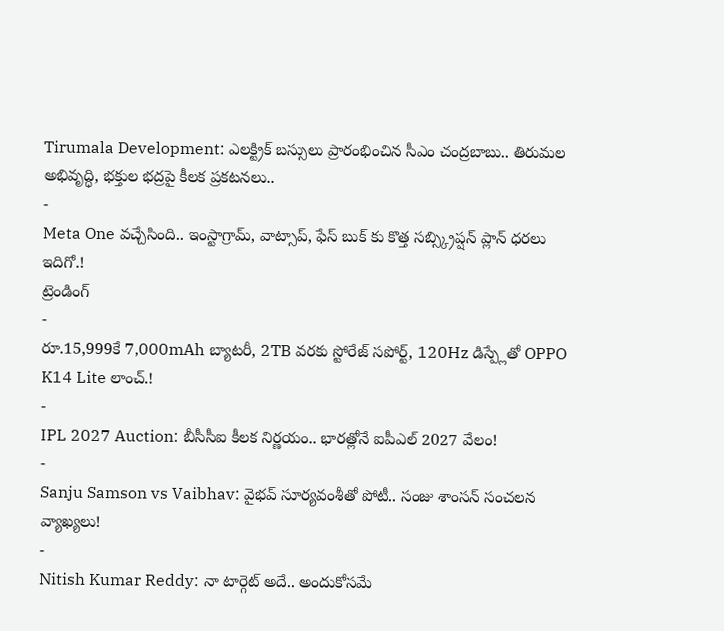Tirumala Development: ఎలక్ట్రిక్ బస్సులు ప్రారంభించిన సీఎం చంద్రబాబు.. తిరుమల అభివృద్ధి, భక్తుల భద్రపై కీలక ప్రకటనలు..
-
Meta One వచ్చేసింది.. ఇంస్టాగ్రామ్, వాట్సాప్, ఫేస్ బుక్ కు కొత్త సబ్స్క్రిప్షన్ ప్లాన్ ధరలు ఇదిగో.!
ట్రెండింగ్
-
రూ.15,999కే 7,000mAh బ్యాటరీ, 2TB వరకు స్టోరేజ్ సపోర్ట్, 120Hz డిస్ప్లేతో OPPO K14 Lite లాంచ్.!
-
IPL 2027 Auction: బీసీసీఐ కీలక నిర్ణయం.. భారత్లోనే ఐపీఎల్ 2027 వేలం!
-
Sanju Samson vs Vaibhav: వైభవ్ సూర్యవంశీతో పోటీ.. సంజు శాంసన్ సంచలన వ్యాఖ్యలు!
-
Nitish Kumar Reddy: నా టార్గెట్ అదే.. అందుకోసమే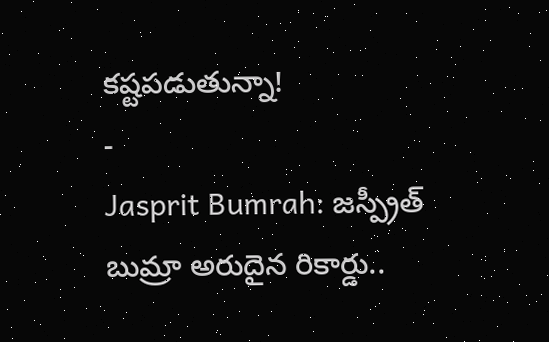కష్టపడుతున్నా!
-
Jasprit Bumrah: జస్ప్రీత్ బుమ్రా అరుదైన రికార్డు..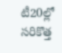టీ20ల్లో సరికొత్త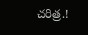చరిత్ర.!